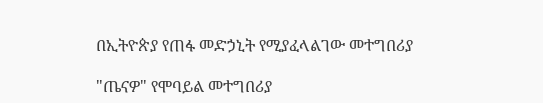በኢትዮጵያ የጠፋ መድኃኒት የሚያፈላልገው መተግበሪያ

"ጤናዎ" የሞባይል መተግበሪያ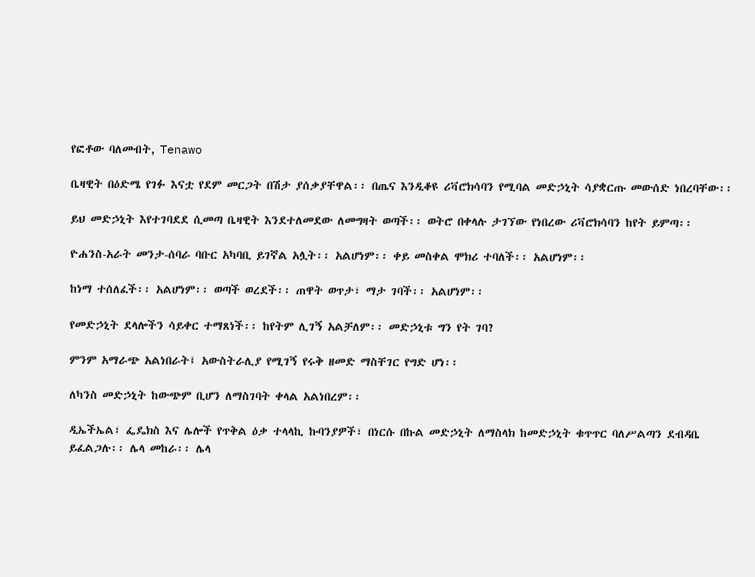የፎቶው ባለመብት, Tenawo

ቤዛዊት በዕድሜ የገፉ እናቷ የደም መርጋት በሽታ ያሰቃያቸዋል፡፡ በጤና እንዲቆዩ ሪቫሮክሳባን የሚባል መድኃኒት ሳያቋርጡ መውሰድ ነበረባቸው፡፡

ይህ መድኃኒት እየተገባደደ ሲመጣ ቤዛዊት እንደተለመደው ለመግዛት ወጣች፡፡ ወትሮ በቀላሉ ታገኘው የነበረው ሪቫሮክሳባን ከየት ይምጣ፡፡

ዮሐንስ-አራት መንታ-ሰባራ ባቡር አካባቢ ይገኛል አሏት፡፡ አልሆነም፡፡ ቀይ መስቀል ሞክሪ ተባለች፡፡ አልሆነም፡፡

ከነማ ተሰለፈች፡፡ አልሆነም፡፡ ወጣች ወረደች፡፡ ጠዋት ወጥታ፣ ማታ ገባች፡፡ አልሆነም፡፡

የመድኃኒት ደላሎችን ሳይቀር ተማጸነች፡፡ ከየትም ሊገኝ አልቻለም፡፡ መድኃኒቱ ግን የት ገባ?

ምንም አማራጭ አልነበራት፤ አውስትራሊያ የሚገኝ የሩቅ ዘመድ ማስቸገር የግድ ሆነ፡፡

ለካንስ መድኃኒት ከውጭም ቢሆን ለማስገባት ቀላል አልነበረም፡፡

ዲኤችኤል፣ ፌዴክስ እና ሌሎች የጥቅል ዕቃ ተላላኪ ኩባንያዎች፣ በነርሱ በኩል መድኃኒት ለማስላክ ከመድኃኒት ቁጥጥር ባለሥልጣን ደብዳቤ ይፈልጋሉ፡፡ ሌላ መከራ፡፡ ሌላ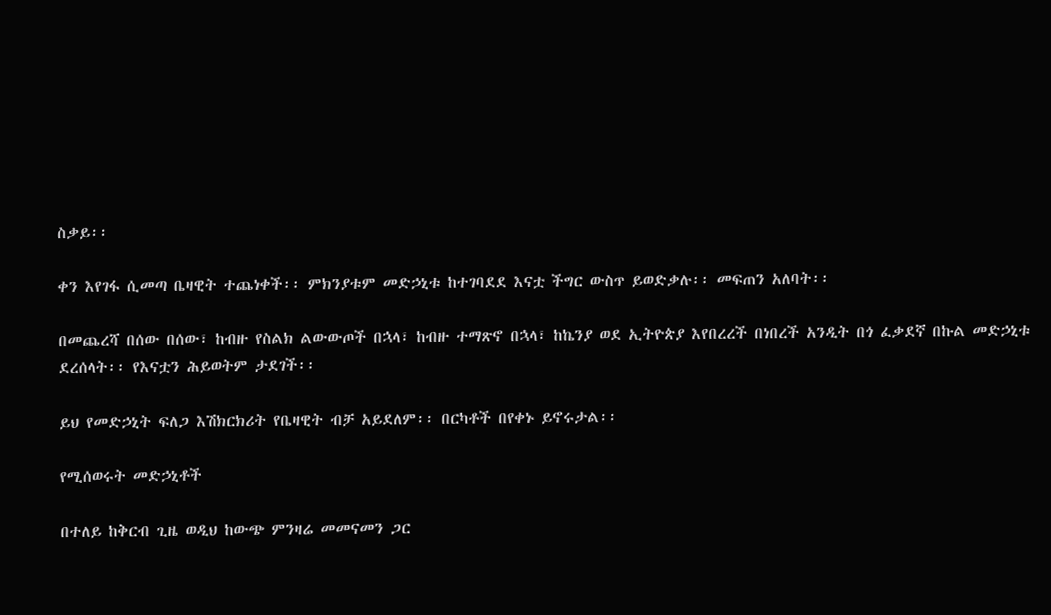ስቃይ፡፡

ቀን እየገፋ ሲመጣ ቤዛዊት ተጨነቀች፡፡ ምክንያቱም መድኃኒቱ ከተገባደደ እናቷ ችግር ውስጥ ይወድቃሉ፡፡ መፍጠን አለባት፡፡

በመጨረሻ በሰው በሰው፣ ከብዙ የስልክ ልውውጦች በኋላ፣ ከብዙ ተማጽኖ በኋላ፣ ከኬንያ ወደ ኢትዮጵያ እየበረረች በነበረች አንዲት በጎ ፈቃደኛ በኩል መድኃኒቱ ደረሰላት፡፡ የእናቷን ሕይወትም ታደገች፡፡

ይህ የመድኃኒት ፍለጋ እሽክርክሪት የቤዛዊት ብቻ አይደለም፡፡ በርካቶች በየቀኑ ይኖሩታል፡፡

የሚሰወሩት መድኃኒቶች

በተለይ ከቅርብ ጊዜ ወዲህ ከውጭ ምንዛሬ መመናመን ጋር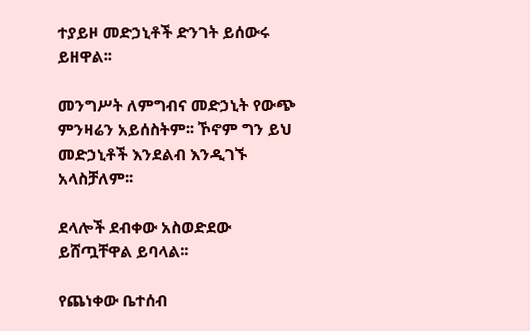ተያይዞ መድኃኒቶች ድንገት ይሰውሩ ይዘዋል፡፡

መንግሥት ለምግብና መድኃኒት የውጭ ምንዛሬን አይሰስትም፡፡ ኾኖም ግን ይህ መድኃኒቶች እንደልብ እንዲገኙ አላስቻለም፡፡

ደላሎች ደብቀው አስወድደው ይሸጧቸዋል ይባላል፡፡

የጨነቀው ቤተሰብ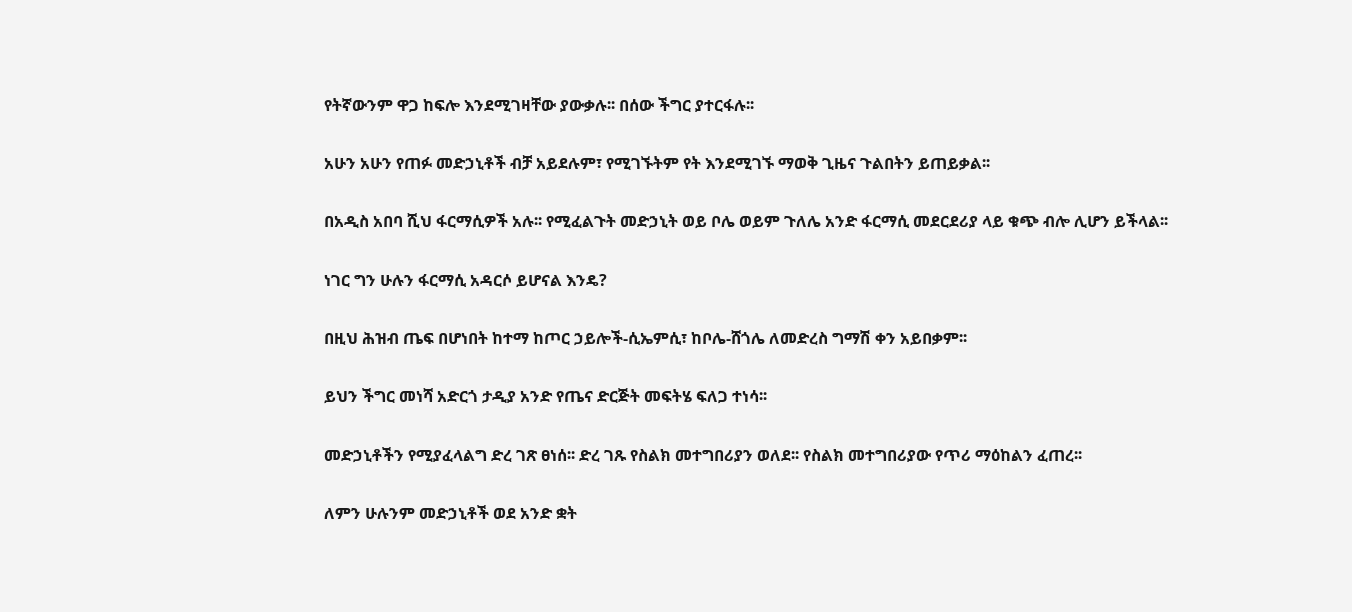የትኛውንም ዋጋ ከፍሎ እንደሚገዛቸው ያውቃሉ፡፡ በሰው ችግር ያተርፋሉ፡፡

አሁን አሁን የጠፉ መድኃኒቶች ብቻ አይደሉም፣ የሚገኙትም የት እንደሚገኙ ማወቅ ጊዜና ጉልበትን ይጠይቃል፡፡

በአዲስ አበባ ሺህ ፋርማሲዎች አሉ፡፡ የሚፈልጉት መድኃኒት ወይ ቦሌ ወይም ጉለሌ አንድ ፋርማሲ መደርደሪያ ላይ ቁጭ ብሎ ሊሆን ይችላል፡፡

ነገር ግን ሁሉን ፋርማሲ አዳርሶ ይሆናል እንዴ?

በዚህ ሕዝብ ጤፍ በሆነበት ከተማ ከጦር ኃይሎች-ሲኤምሲ፣ ከቦሌ-ሸጎሌ ለመድረስ ግማሽ ቀን አይበቃም፡፡

ይህን ችግር መነሻ አድርጎ ታዲያ አንድ የጤና ድርጅት መፍትሄ ፍለጋ ተነሳ፡፡

መድኃኒቶችን የሚያፈላልግ ድረ ገጽ ፀነሰ፡፡ ድረ ገጹ የስልክ መተግበሪያን ወለደ፡፡ የስልክ መተግበሪያው የጥሪ ማዕከልን ፈጠረ፡፡

ለምን ሁሉንም መድኃኒቶች ወደ አንድ ቋት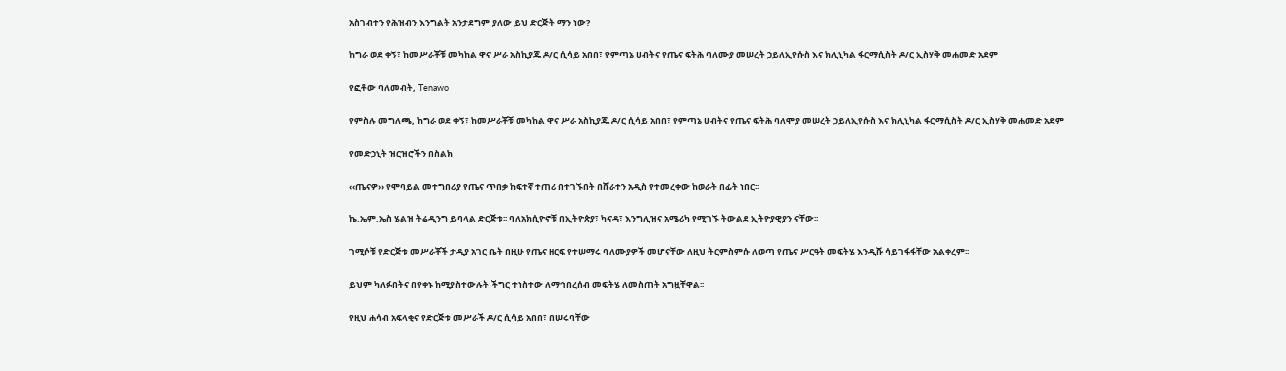አስገብተን የሕዝብን እንግልት አንታደግም ያለው ይህ ድርጅት ማን ነው?

ከግራ ወደ ቀኝ፣ ከመሥራቾቹ መካከል ዋና ሥራ አስኪያጁ ዶ/ር ሲሳይ አበበ፣ የምጣኔ ሀብትና የጤና ፍትሕ ባለሙያ መሠረት ኃይለኢየሱስ እና ክሊኒካል ፋርማሲስት ዶ/ር ኢስሃቅ መሐመድ አደም

የፎቶው ባለመብት, Tenawo

የምስሉ መግለጫ, ከግራ ወደ ቀኝ፣ ከመሥራቾቹ መካከል ዋና ሥራ አስኪያጁ ዶ/ር ሲሳይ አበበ፣ የምጣኔ ሀብትና የጤና ፍትሕ ባለሞያ መሠረት ኃይለኢየሱስ እና ክሊኒካል ፋርማሲስት ዶ/ር ኢስሃቅ መሐመድ አደም

የመድኃኒት ዝርዝሮችን በስልክ

‹‹ጤናዎ›› የሞባይል መተግበሪያ የጤና ጥበቃ ከፍተኛ ተጠሪ በተገኙበት በሸራተን አዲስ የተመረቀው ከወራት በፊት ነበር፡፡

ኬ.ኤም.ኤስ ሄልዝ ትሬዲንግ ይባላል ድርጅቱ፡፡ ባለአክሲዮኖቹ በኢትዮጵያ፣ ካናዳ፣ እንግሊዝና አሜሪካ የሚገኙ ትውልደ ኢትዮያዊያን ናቸው፡፡

ገሚሶቹ የድርጅቱ መሥራቾች ታዲያ አገር ቤት በዚሁ የጤና ዘርፍ የተሠማሩ ባለሙያዎች መሆናቸው ለዚህ ትርምስምሱ ለወጣ የጤና ሥርዓት መፍትሄ እንዲሹ ሳይገፋፋቸው አልቀረም፡፡

ይህም ካለፉበትና በየቀኑ ከሚያስተውሉት ችግር ተነስተው ለማኅበረሰብ መፍትሄ ለመስጠት አግዟቸዋል፡፡

የዚህ ሐሳብ አፍላቂና የድርጅቱ መሥራች ዶ/ር ሲሳይ አበበ፣ በሠሩባቸው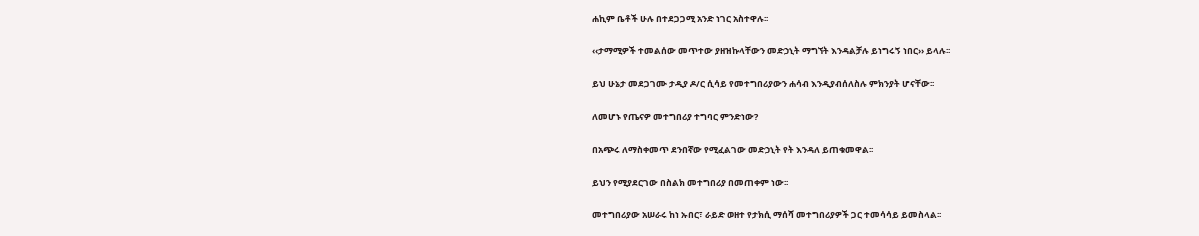ሐኪም ቤቶች ሁሉ በተደጋጋሚ አንድ ነገር አስተዋሉ፡፡

‹‹ታማሚዎች ተመልሰው መጥተው ያዘዝኩላቸውን መድኃኒት ማግኘት እንዳልቻሉ ይነግሩኝ ነበር›› ይላሉ፡፡

ይህ ሁኔታ መደጋገሙ ታዲያ ዶ/ር ሲሳይ የመተግበሪያውን ሐሳብ እንዲያብሰለስሉ ምክንያት ሆናቸው፡፡

ለመሆኑ የጤናዎ መተግበሪያ ተግባር ምንድነው?

በአጭሩ ለማስቀመጥ ደንበኛው የሚፈልገው መድኃኒት የት እንዳለ ይጠቁመዋል፡፡

ይህን የሚያደርገው በስልክ መተግበሪያ በመጠቀም ነው፡፡

መተግበሪያው አሠራሩ ከነ ኡበር፣ ራይድ ወዘተ የታክሲ ማሰሻ መተግበሪያዎች ጋር ተመሳሳይ ይመስላል፡፡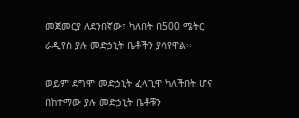መጀመርያ ለደንበኛው፣ ካለበት በ500 ሜትር ራዲየስ ያሉ መድኃኒት ቤቶችን ያሳየዋል፡፡

ወይም ደግሞ መድኃኒት ፈላጊዋ ካለችበት ሆና በከተማው ያሉ መድኃኒት ቤቶቹን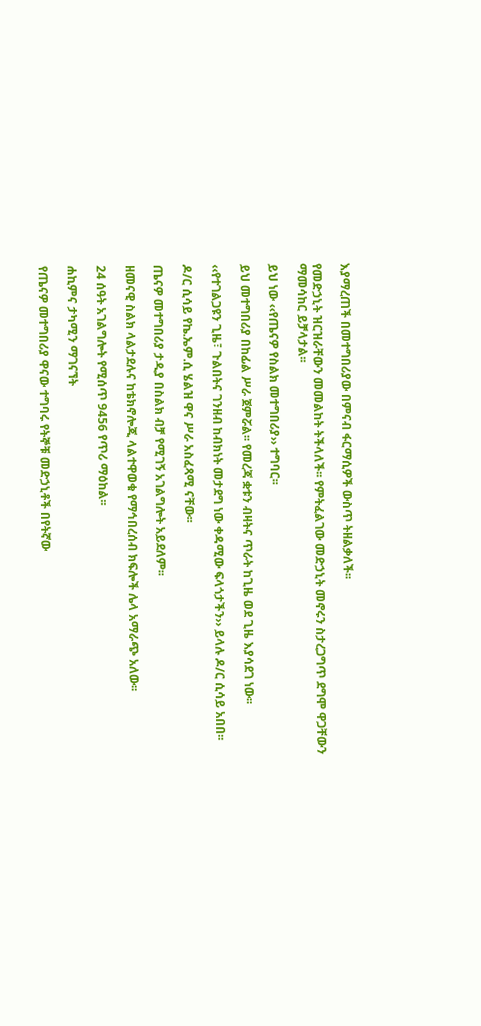እያማረጠች በመተግበሪያው በምናብ ፋርማሲዎች ውስጥ ትዘልቃለች፡፡

የመድኃኒት ዝርዝራቸውን መመልከት ትችላለች፡፡ የምትፈልገው መድኃኒት መኖሩን ስታረጋግጥ ደግሞ ዋጋቸውን ማመሳከር ይቻላታል፡፡

ይህ ነው ‹‹የጤናዎ የስልክ መተግበሪያ›› ተግባር፡፡

ይህ መተግበሪያ በከፊል ሥራ ጀምሯል፡፡ የመረጃ ቋቱን ብዛትና ጥራት ከጊዜ ወደ ጊዜ እያሳደገ ነው፡፡

‹‹የተገልጋዩን ጊዜ፣ ጉልበትና ገንዘብ ከብክነት መታደግ ነው ቀዳሚው ፍላጎታችን›› ይላሉ ዶ/ር ሲሳይ አበበ፡፡

ዶ/ር ሲሳይ የኬ.ኤም.ሲ ሄልዝ ዋና ሥራ አስፈጻሚ ናቸው፡፡

ጤናዎ መተግበሪያ ታዲያ በስልክ ብቻ የሚገኝ አገልግሎት አይደለም፡፡

ዘመናዊ ስልክ ላልታደሉና ከቴክኖሎጂ ላልተዋወቁ የማኅበረሰብ ክፍሎች ሌላ አማራጭ አለው፡፡

24 ሰዓት አገልግሎት የሚሰጥ 9456 የጥሪ ማዕከል፡፡

ሐኪምና ታካሚን ማገናኘት

የጤናዎ መተግበሪያ ዋናው ተግባሩ የትኞቹ መድኃኒቶች በየትኛው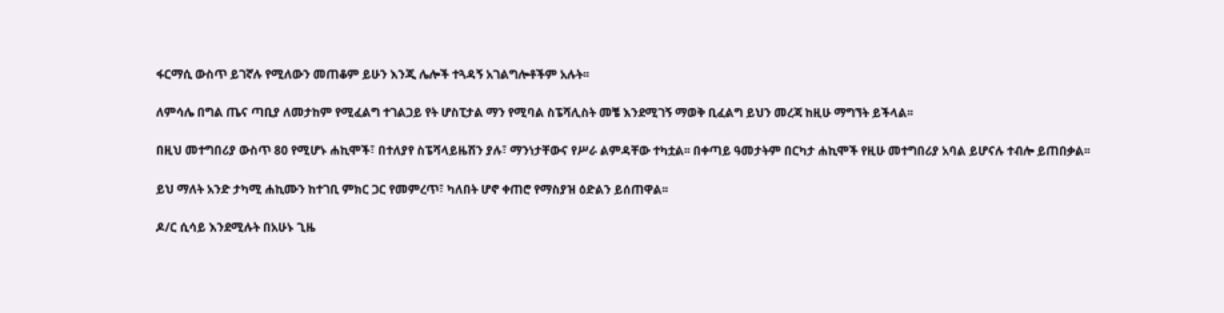ፋርማሲ ውስጥ ይገኛሉ የሚለውን መጠቆም ይሁን እንጂ ሌሎች ተጓዳኝ አገልግሎቶችም አሉት፡፡

ለምሳሌ በግል ጤና ጣቢያ ለመታከም የሚፈልግ ተገልጋይ የት ሆስፒታል ማን የሚባል ስፔሻሊስት መቼ እንደሚገኝ ማወቅ ቢፈልግ ይህን መረጃ ከዚሁ ማግኘት ይችላል፡፡

በዚህ መተግበሪያ ውስጥ 80 የሚሆኑ ሐኪሞች፣ በተለያየ ስፔሻላይዜሽን ያሉ፣ ማንነታቸውና የሥራ ልምዳቸው ተካቷል፡፡ በቀጣይ ዓመታትም በርካታ ሐኪሞች የዚሁ መተግበሪያ አባል ይሆናሉ ተብሎ ይጠበቃል፡፡

ይህ ማለት አንድ ታካሚ ሐኪሙን ከተገቢ ምክር ጋር የመምረጥ፣ ካለበት ሆኖ ቀጠሮ የማስያዝ ዕድልን ይሰጠዋል፡፡

ዶ/ር ሲሳይ እንደሚሉት በአሁኑ ጊዜ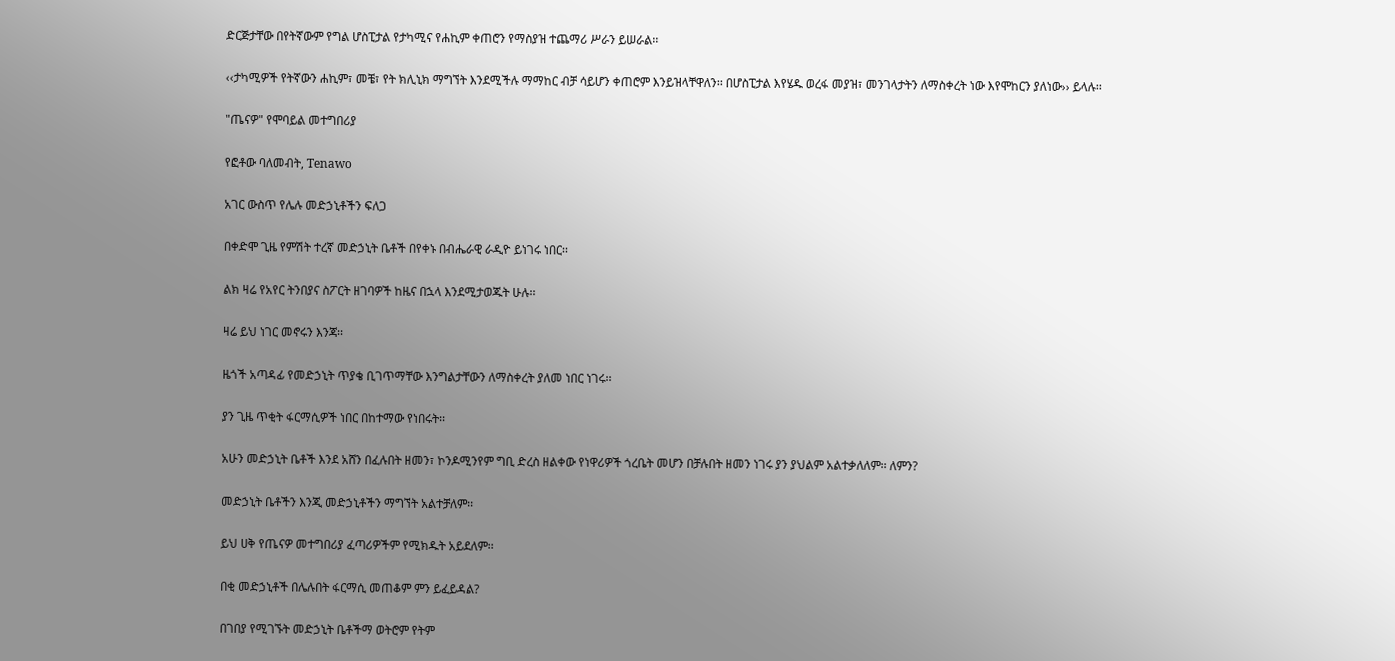ድርጅታቸው በየትኛውም የግል ሆስፒታል የታካሚና የሐኪም ቀጠሮን የማስያዝ ተጨማሪ ሥራን ይሠራል፡፡

‹‹ታካሚዎች የትኛውን ሐኪም፣ መቼ፣ የት ክሊኒክ ማግኘት እንደሚችሉ ማማከር ብቻ ሳይሆን ቀጠሮም እንይዝላቸዋለን፡፡ በሆስፒታል እየሄዱ ወረፋ መያዝ፣ መንገላታትን ለማስቀረት ነው እየሞከርን ያለነው›› ይላሉ፡፡

"ጤናዎ" የሞባይል መተግበሪያ

የፎቶው ባለመብት, Tenawo

አገር ውስጥ የሌሉ መድኃኒቶችን ፍለጋ

በቀድሞ ጊዜ የምሽት ተረኛ መድኃኒት ቤቶች በየቀኑ በብሔራዊ ራዲዮ ይነገሩ ነበር፡፡

ልክ ዛሬ የአየር ትንበያና ስፖርት ዘገባዎች ከዜና በኋላ እንደሚታወጁት ሁሉ፡፡

ዛሬ ይህ ነገር መኖሩን እንጃ፡፡

ዜጎች አጣዳፊ የመድኃኒት ጥያቄ ቢገጥማቸው እንግልታቸውን ለማስቀረት ያለመ ነበር ነገሩ፡፡

ያን ጊዜ ጥቂት ፋርማሲዎች ነበር በከተማው የነበሩት፡፡

አሁን መድኃኒት ቤቶች እንደ አሸን በፈሉበት ዘመን፣ ኮንዶሚንየም ግቢ ድረስ ዘልቀው የነዋሪዎች ጎረቤት መሆን በቻሉበት ዘመን ነገሩ ያን ያህልም አልተቃለለም፡፡ ለምን?

መድኃኒት ቤቶችን እንጂ መድኃኒቶችን ማግኘት አልተቻለም፡፡

ይህ ሀቅ የጤናዎ መተግበሪያ ፈጣሪዎችም የሚክዱት አይደለም፡፡

በቂ መድኃኒቶች በሌሉበት ፋርማሲ መጠቆም ምን ይፈይዳል?

በገበያ የሚገኙት መድኃኒት ቤቶችማ ወትሮም የትም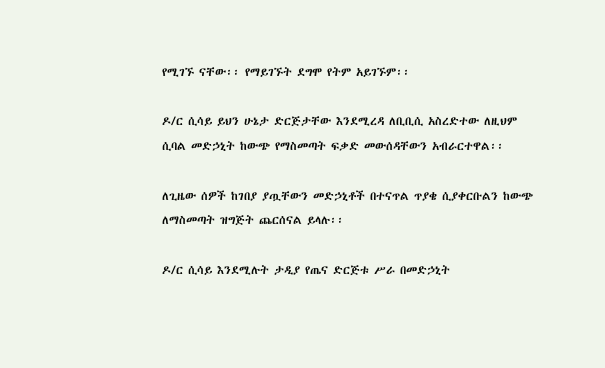የሚገኙ ናቸው፡፡ የማይገኙት ደግሞ የትም አይገኙም፡፡

ዶ/ር ሲሳይ ይህን ሁኔታ ድርጅታቸው እንደሚረዳ ለቢቢሲ አስረድተው ለዚህም ሲባል መድኃኒት ከውጭ የማስመጣት ፍቃድ መውሰዳቸውን አብራርተዋል፡፡

ለጊዜው ሰዎች ከገበያ ያጧቸውን መድኃኒቶች በተናጥል ጥያቄ ሲያቀርቡልን ከውጭ ለማስመጣት ዝግጅት ጨርሰናል ይላሉ፡፡

ዶ/ር ሲሳይ እንደሚሉት ታዲያ የጤና ድርጅቱ ሥራ በመድኃኒት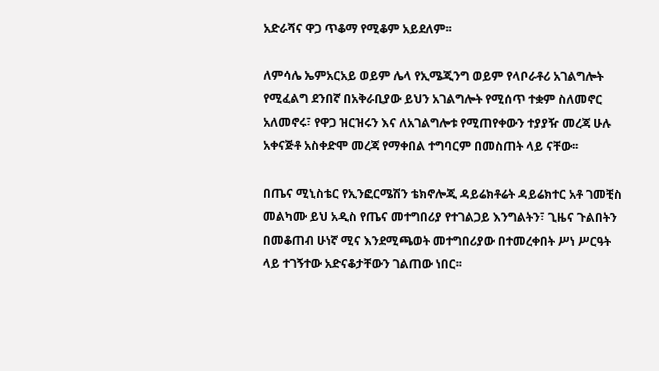አድራሻና ዋጋ ጥቆማ የሚቆም አይደለም፡፡

ለምሳሌ ኤምአርአይ ወይም ሌላ የኢሜጂንግ ወይም የላቦራቶሪ አገልግሎት የሚፈልግ ደንበኛ በአቅራቢያው ይህን አገልግሎት የሚሰጥ ተቋም ስለመኖር አለመኖሩ፣ የዋጋ ዝርዝሩን እና ለአገልግሎቱ የሚጠየቀውን ተያያዥ መረጃ ሁሉ አቀናጅቶ አስቀድሞ መረጃ የማቀበል ተግባርም በመስጠት ላይ ናቸው፡፡

በጤና ሚኒስቴር የኢንፎርሜሽን ቴክኖሎጂ ዳይሬክቶሬት ዳይሬክተር አቶ ገመቺስ መልካሙ ይህ አዲስ የጤና መተግበሪያ የተገልጋይ እንግልትን፣ ጊዜና ጉልበትን በመቆጠብ ሁነኛ ሚና እንደሚጫወት መተግበሪያው በተመረቀበት ሥነ ሥርዓት ላይ ተገኝተው አድናቆታቸውን ገልጠው ነበር፡፡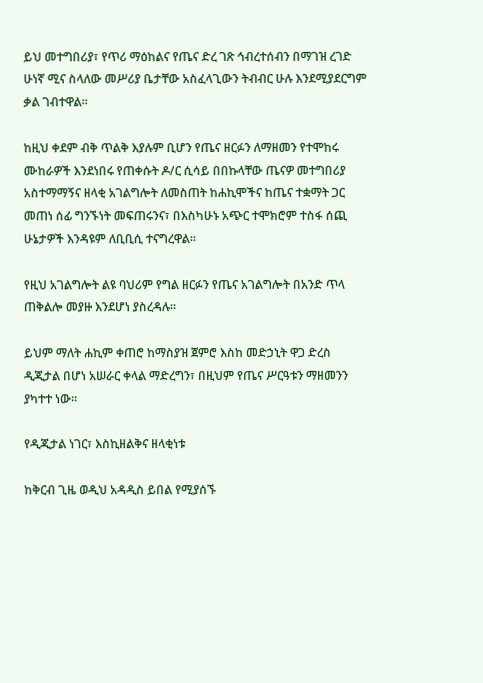ይህ መተግበሪያ፣ የጥሪ ማዕከልና የጤና ድረ ገጽ ኅብረተሰብን በማገዝ ረገድ ሁነኛ ሚና ስላለው መሥሪያ ቤታቸው አስፈላጊውን ትብብር ሁሉ እንደሚያደርግም ቃል ገብተዋል፡፡

ከዚህ ቀደም ብቅ ጥልቅ እያሉም ቢሆን የጤና ዘርፉን ለማዘመን የተሞከሩ ሙከራዎች እንደነበሩ የጠቀሱት ዶ/ር ሲሳይ በበኩላቸው ጤናዎ መተግበሪያ አስተማማኝና ዘላቂ አገልግሎት ለመስጠት ከሐኪሞችና ከጤና ተቋማት ጋር መጠነ ሰፊ ግንኙነት መፍጠሩንና፣ በእስካሁኑ አጭር ተሞክሮም ተስፋ ሰጪ ሁኔታዎች እንዳዩም ለቢቢሲ ተናግረዋል፡፡

የዚህ አገልግሎት ልዩ ባህሪም የግል ዘርፉን የጤና አገልግሎት በአንድ ጥላ ጠቅልሎ መያዙ እንደሆነ ያስረዳሉ፡፡

ይህም ማለት ሐኪም ቀጠሮ ከማስያዝ ጀምሮ እስከ መድኃኒት ዋጋ ድረስ ዲጂታል በሆነ አሠራር ቀላል ማድረግን፣ በዚህም የጤና ሥርዓቱን ማዘመንን ያካተተ ነው፡፡

የዲጂታል ነገር፣ እስኪዘልቅና ዘላቂነቱ

ከቅርብ ጊዜ ወዲህ አዳዲስ ይበል የሚያሰኙ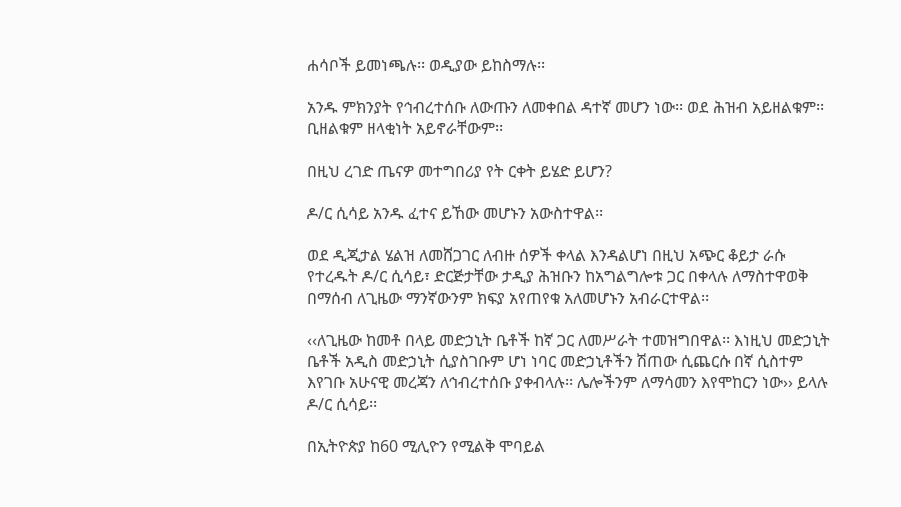ሐሳቦች ይመነጫሉ፡፡ ወዲያው ይከስማሉ፡፡

አንዱ ምክንያት የኅብረተሰቡ ለውጡን ለመቀበል ዳተኛ መሆን ነው፡፡ ወደ ሕዝብ አይዘልቁም፡፡ ቢዘልቁም ዘላቂነት አይኖራቸውም፡፡

በዚህ ረገድ ጤናዎ መተግበሪያ የት ርቀት ይሄድ ይሆን?

ዶ/ር ሲሳይ አንዱ ፈተና ይኸው መሆኑን አውስተዋል፡፡

ወደ ዲጂታል ሄልዝ ለመሸጋገር ለብዙ ሰዎች ቀላል እንዳልሆነ በዚህ አጭር ቆይታ ራሱ የተረዱት ዶ/ር ሲሳይ፣ ድርጅታቸው ታዲያ ሕዝቡን ከአግልግሎቱ ጋር በቀላሉ ለማስተዋወቅ በማሰብ ለጊዜው ማንኛውንም ክፍያ አየጠየቁ አለመሆኑን አብራርተዋል፡፡

‹‹ለጊዜው ከመቶ በላይ መድኃኒት ቤቶች ከኛ ጋር ለመሥራት ተመዝግበዋል፡፡ እነዚህ መድኃኒት ቤቶች አዲስ መድኃኒት ሲያስገቡም ሆነ ነባር መድኃኒቶችን ሽጠው ሲጨርሱ በኛ ሲስተም እየገቡ አሁናዊ መረጃን ለኅብረተሰቡ ያቀብላሉ፡፡ ሌሎችንም ለማሳመን እየሞከርን ነው›› ይላሉ ዶ/ር ሲሳይ፡፡

በኢትዮጵያ ከ60 ሚሊዮን የሚልቅ ሞባይል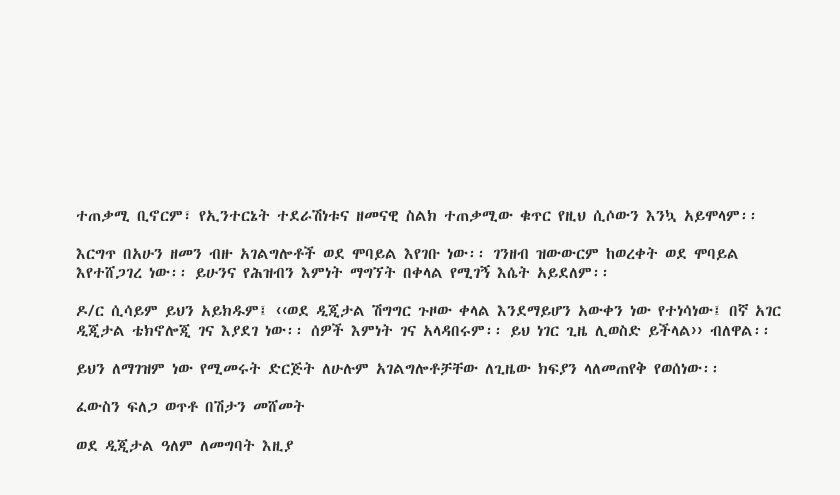ተጠቃሚ ቢኖርም፣ የኢንተርኔት ተደራሽነቱና ዘመናዊ ስልክ ተጠቃሚው ቁጥር የዚህ ሲሶውን እንኳ አይሞላም፡፡

እርግጥ በአሁን ዘመን ብዙ አገልግሎቶች ወደ ሞባይል እየገቡ ነው፡፡ ገንዘብ ዝውውርም ከወረቀት ወደ ሞባይል እየተሸጋገረ ነው፡፡ ይሁንና የሕዝብን እምነት ማግኘት በቀላል የሚገኝ እሴት አይደለም፡፡

ዶ/ር ሲሳይም ይህን አይክዱም፤ ‹‹ወደ ዲጂታል ሽግግር ጉዞው ቀላል እንደማይሆን አውቀን ነው የተነሳነው፤ በኛ አገር ዲጂታል ቴክኖሎጂ ገና እያደገ ነው፡፡ ሰዎች እምነት ገና አላዳበሩም፡፡ ይህ ነገር ጊዜ ሊወስድ ይችላል›› ብለዋል፡፡

ይህን ለማገዝም ነው የሚመሩት ድርጅት ለሁሉም አገልግሎቶቻቸው ለጊዜው ክፍያን ላለመጠየቅ የወሰነው፡፡

ፈውስን ፍለጋ ወጥቶ በሽታን መሸመት

ወደ ዲጂታል ዓለም ለመግባት እዚያ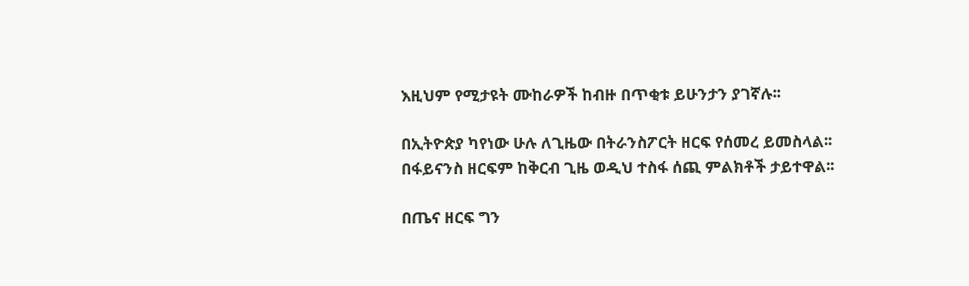እዚህም የሚታዩት ሙከራዎች ከብዙ በጥቂቱ ይሁንታን ያገኛሉ፡፡

በኢትዮጵያ ካየነው ሁሉ ለጊዜው በትራንስፖርት ዘርፍ የሰመረ ይመስላል፡፡ በፋይናንስ ዘርፍም ከቅርብ ጊዜ ወዲህ ተስፋ ሰጪ ምልክቶች ታይተዋል፡፡

በጤና ዘርፍ ግን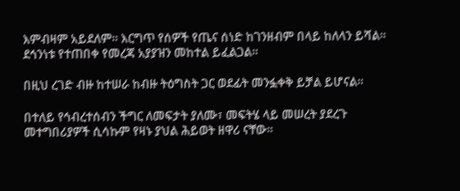እምብዛም አይደለም፡፡ እርግጥ የሰዎች የጤና ሰነድ ከገንዘብም በላይ ከለላን ይሻል፡፡ ደኅንነቱ የተጠበቀ የመረጃ አያያዝን መከተል ይፈልጋል፡፡

በዚህ ረገድ ብዙ ከተሠራ ከብዙ ትዕግስት ጋር ወደፊት መንፏቀቅ ይቻል ይሆናል፡፡

በተለይ የኅብረተሰብን ችግር ለመፍታት ያለሙ፣ መፍትሄ ላይ መሠረት ያደረጉ መተግበሪያዎች ሲሳኩም የዛኑ ያህል ሕይወት ዘዋሪ ናቸው፡፡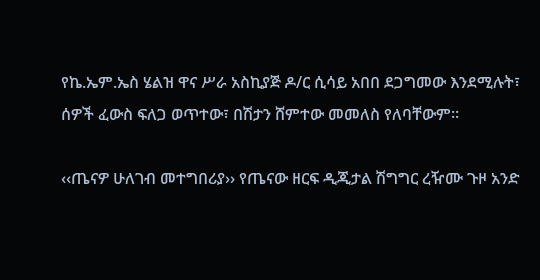የኬ.ኤም.ኤስ ሄልዝ ዋና ሥራ አስኪያጅ ዶ/ር ሲሳይ አበበ ደጋግመው እንደሚሉት፣ ሰዎች ፈውስ ፍለጋ ወጥተው፣ በሽታን ሸምተው መመለስ የለባቸውም፡፡

‹‹ጤናዎ ሁለገብ መተግበሪያ›› የጤናው ዘርፍ ዲጂታል ሽግግር ረዥሙ ጉዞ አንድ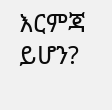እርምጃ ይሆን?